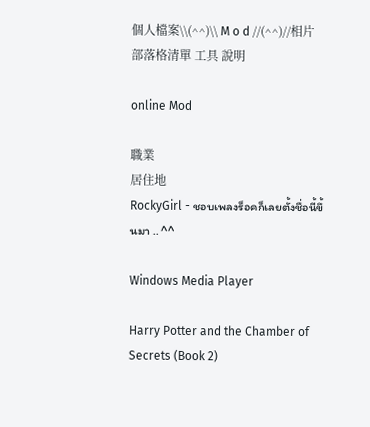個人檔案\\(^^)\\ M o d //(^^)//相片部落格清單 工具 說明

online Mod

職業
居住地
RockyGirl - ชอบเพลงร็อคก็เลยตั้งชื่อนี้ขึ้นมา .. ^^

Windows Media Player

Harry Potter and the Chamber of Secrets (Book 2)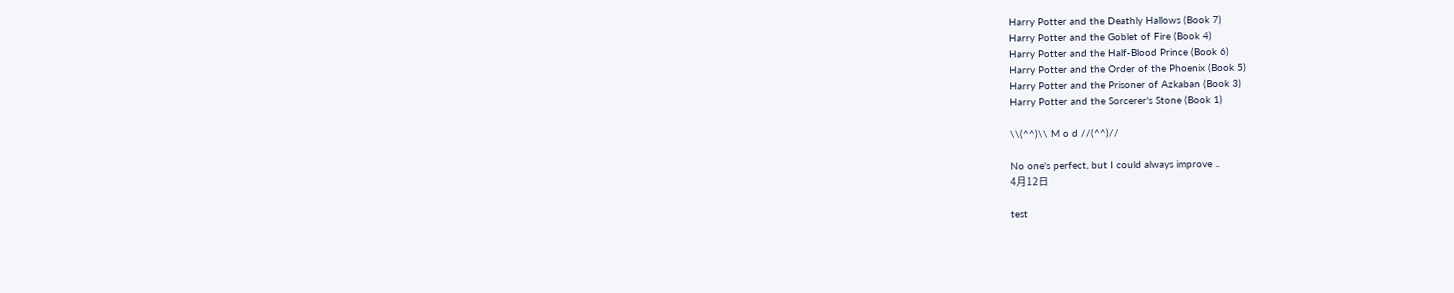Harry Potter and the Deathly Hallows (Book 7)
Harry Potter and the Goblet of Fire (Book 4)
Harry Potter and the Half-Blood Prince (Book 6)
Harry Potter and the Order of the Phoenix (Book 5)
Harry Potter and the Prisoner of Azkaban (Book 3)
Harry Potter and the Sorcerer's Stone (Book 1)

\\(^^)\\ M o d //(^^)//

No one's perfect, but I could always improve ..
4月12日

test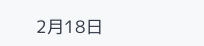2月18日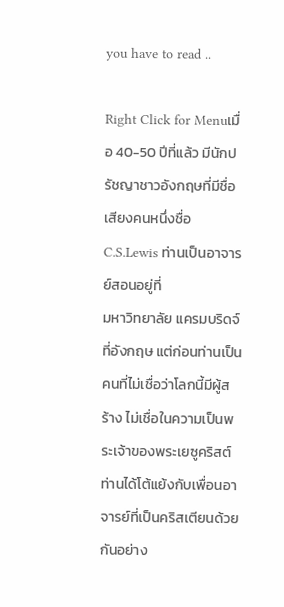you have to read ..

Right Click for Menuเมื่อ 40-50 ปีที่แล้ว มีนักปรัชญาชาวอังกฤษที่มีชื่อเสียงคนหนึ่งชื่อ C.S.Lewis ท่านเป็นอาจารย์สอนอยู่ที่
มหาวิทยาลัย แครมบริดจ์ ที่อังกฤษ แต่ก่อนท่านเป็นคนที่ไม่เชื่อว่าโลกนี้มีผู้สร้าง ไม่เชื่อในความเป็นพระเจ้าของพระเยซูคริสต์
ท่านได้โต้แย้งกับเพื่อนอาจารย์ที่เป็นคริสเตียนด้วยกันอย่าง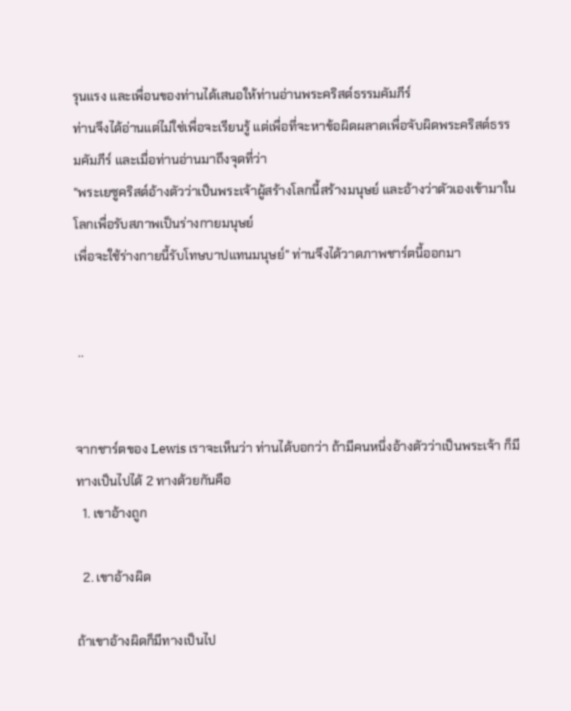รุนแรง และเพื่อนของท่านได้เสนอให้ท่านอ่านพระคริสต์ธรรมคัมภีร์
ท่านจึงได้อ่านแต่ไม่ใช่เพื่อจะเรียนรู้ แต่เพื่อที่จะหาข้อผิดผลาดเพื่อจับผิดพระคริสต์ธรรมคัมภีร์ และเมื่อท่านอ่านมาถึงจุดที่ว่า
"พระเยซูคริสต์อ้างตัวว่าเป็นพระเจ้าผู้สร้างโลกนี้สร้างมนุษย์ และอ้างว่าตัวเองเข้ามาในโลกเพื่อรับสภาพเป็นร่างกายมนุษย์
เพื่อจะใช้ร่างกายนี้รับโทษบาปแทนมนุษย์" ท่านจึงได้วาดภาพชาร์ตนี้ออกมา


 ..


จากชาร์ตของ Lewis เราจะเห็นว่า ท่านได้บอกว่า ถ้ามีคนหนึ่งอ้างตัวว่าเป็นพระเจ้า ก็มีทางเป็นไปได้ 2 ทางด้วยกันคือ
  1. เขาอ้างถูก

  2. เขาอ้างผิด

ถ้าเขาอ้างผิดก็มีทางเป็นไป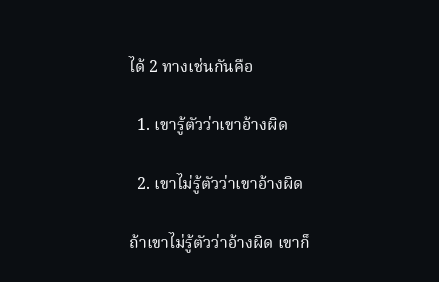ได้ 2 ทางเช่นกันคือ

  1. เขารู้ตัวว่าเขาอ้างผิด

  2. เขาไม่รู้ตัวว่าเขาอ้างผิด

ถ้าเขาไม่รู้ตัวว่าอ้างผิด เขาก็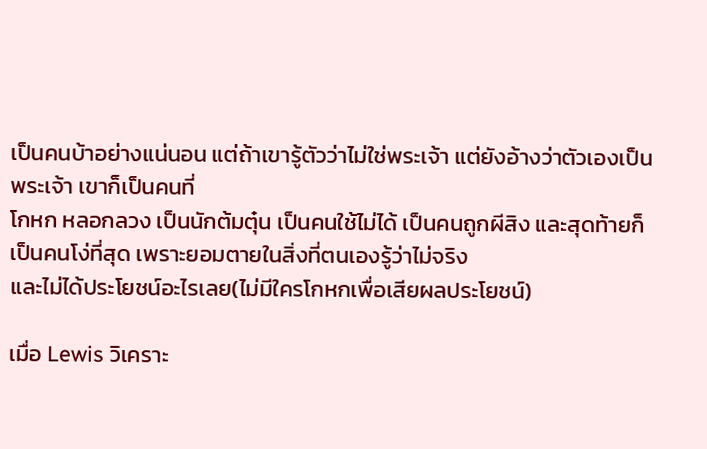เป็นคนบ้าอย่างแน่นอน แต่ถ้าเขารู้ตัวว่าไม่ใช่พระเจ้า แต่ยังอ้างว่าตัวเองเป็นพระเจ้า เขาก็เป็นคนที่
โกหก หลอกลวง เป็นนักต้มตุ๋น เป็นคนใช้ไม่ได้ เป็นคนถูกผีสิง และสุดท้ายก็เป็นคนโง่ที่สุด เพราะยอมตายในสิ่งที่ตนเองรู้ว่าไม่จริง
และไม่ได้ประโยชน์อะไรเลย(ไม่มีใครโกหกเพื่อเสียผลประโยชน์)

เมื่อ Lewis วิเคราะ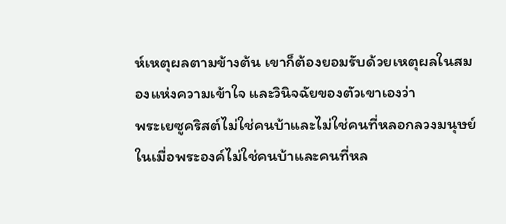ห์เหตุผลตามข้างต้น เขาก็ต้องยอมรับด้วยเหตุผลในสมองแห่งความเข้าใจ และวินิจฉัยของตัวเขาเองว่า
พระเยซูคริสต์ไม่ใช่คนบ้าและไม่ใช่คนที่หลอกลวงมนุษย์ ในเมื่อพระองค์ไม่ใช่คนบ้าและคนที่หล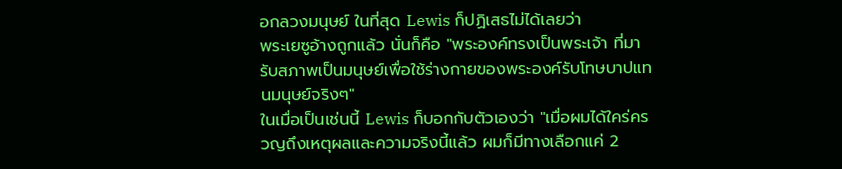อกลวงมนุษย์ ในที่สุด Lewis ก็ปฏิเสธไม่ได้เลยว่า
พระเยซูอ้างถูกแล้ว นั่นก็คือ "พระองค์ทรงเป็นพระเจ้า ที่มารับสภาพเป็นมนุษย์เพื่อใช้ร่างกายของพระองค์รับโทษบาปแทนมนุษย์จริงๆ"
ในเมื่อเป็นเช่นนี้ Lewis ก็บอกกับตัวเองว่า "เมื่อผมได้ใคร่ครวญถึงเหตุผลและความจริงนี้แล้ว ผมก็มีทางเลือกแค่ 2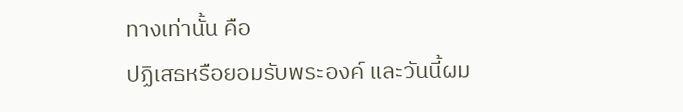ทางเท่านั้น คือ
ปฏิเสธหรือยอมรับพระองค์ และวันนี้ผม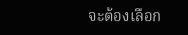จะต้องเลือก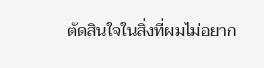ตัดสินใจในสิ่งที่ผมไม่อยาก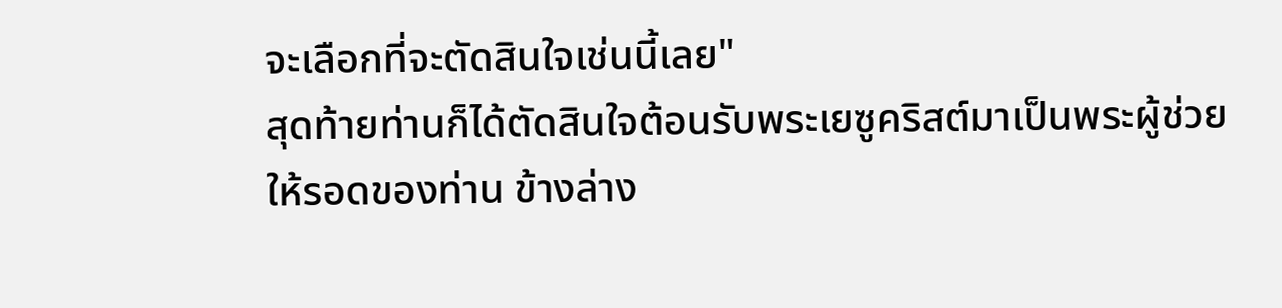จะเลือกที่จะตัดสินใจเช่นนี้เลย"
สุดท้ายท่านก็ได้ตัดสินใจต้อนรับพระเยซูคริสต์มาเป็นพระผู้ช่วยให้รอดของท่าน ข้างล่าง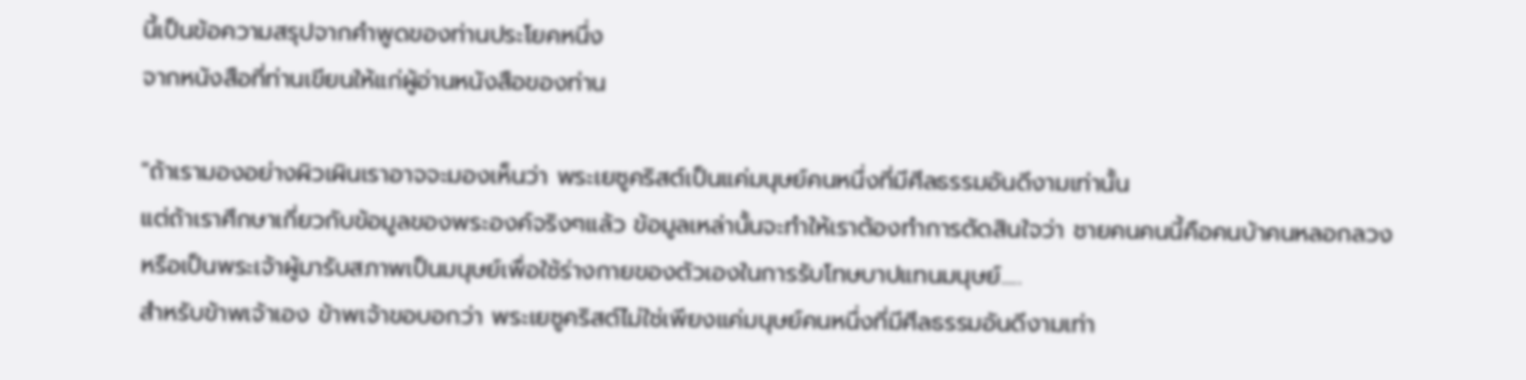นี้เป็นข้อความสรุปจากคำพูดของท่านประโยคหนึ่ง
จากหนังสือที่ท่านเขียนให้แก่ผู้อ่านหนังสือของท่าน

"ถ้าเรามองอย่างผิวเผินเราอาจจะมองเห็นว่า พระเยซูคริสต์เป็นแค่มนุษย์คนหนึ่งที่มีศีลธรรมอันดีงามเท่านั้น
แต่ถ้าเราศึกษาเกี่ยวกับข้อมูลของพระองค์จริงๆแล้ว ข้อมูลเหล่านั้นจะทำให้เราต้องทำการตัดสินใจว่า ชายคนคนนี้คือคนบ้าคนหลอกลวง
หรือเป็นพระเจ้าผู้มารับสภาพเป็นมนุษย์เพื่อใช้ร่างกายของตัวเองในการรับโทษบาปแทนมนุษย์.....
สำหรับข้าพเจ้าเอง ข้าพเจ้าขอบอกว่า พระเยซูคริสต์ไม่ใช่เพียงแค่มนุษย์คนหนึ่งที่มีศีลธรรมอันดีงามเท่า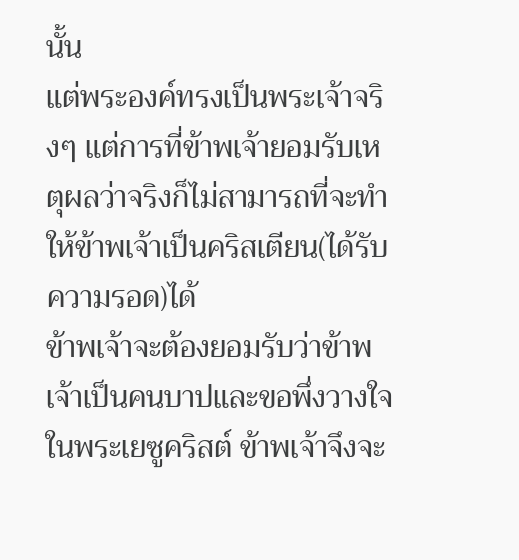นั้น
แต่พระองค์ทรงเป็นพระเจ้าจริงๆ แต่การที่ข้าพเจ้ายอมรับเหตุผลว่าจริงก็ไม่สามารถที่จะทำให้ข้าพเจ้าเป็นคริสเตียน(ได้รับความรอด)ได้
ข้าพเจ้าจะต้องยอมรับว่าข้าพเจ้าเป็นคนบาปและขอพึ่งวางใจในพระเยซูคริสต์ ข้าพเจ้าจึงจะ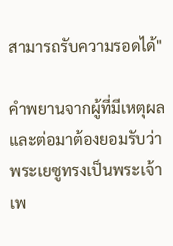สามารถรับความรอดได้"

คำพยานจากผู้ที่มีเหตุผลและต่อมาต้องยอมรับว่าพระเยซูทรงเป็นพระเจ้าเพ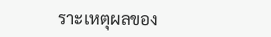ราะเหตุผลของ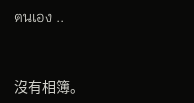ตนเอง ..


沒有相簿。